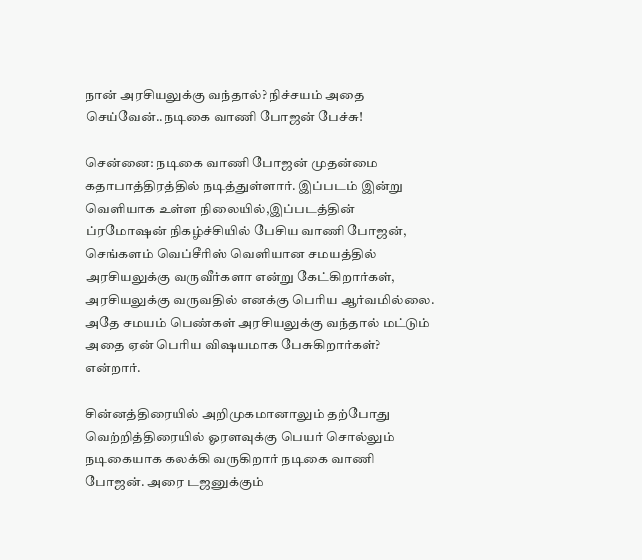நான் அரசியலுக்கு வந்தால்? நிச்சயம் அதை செய்வேன்..நடிகை வாணி போஜன் பேச்சு!

சென்னை: நடிகை வாணி போஜன் முதன்மை கதாபாத்திரத்தில் நடித்துள்ளார். இப்படம் இன்று வெளியாக உள்ள நிலையில்,இப்படத்தின் ப்ரமோஷன் நிகழ்ச்சியில் பேசிய வாணி போஜன், செங்களம் வெப்சீரிஸ் வெளியான சமயத்தில் அரசியலுக்கு வருவீர்களா என்று கேட்கிறார்கள், அரசியலுக்கு வருவதில் எனக்கு பெரிய ஆர்வமில்லை. அதே சமயம் பெண்கள் அரசியலுக்கு வந்தால் மட்டும் அதை ஏன் பெரிய விஷயமாக பேசுகிறார்கள்? என்றார்.

சின்னத்திரையில் அறிமுகமானாலும் தற்போது வெற்றித்திரையில் ஓரளவுக்கு பெயர் சொல்லும் நடிகையாக கலக்கி வருகிறார் நடிகை வாணி போஜன். அரை டஜனுக்கும்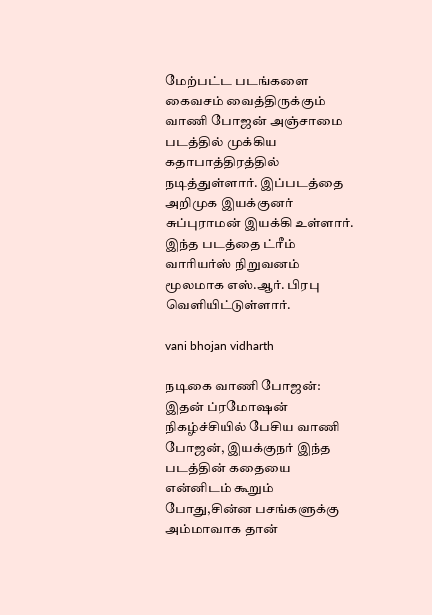மேற்பட்ட படங்களை கைவசம் வைத்திருக்கும் வாணி போஜன் அஞ்சாமை படத்தில் முக்கிய கதாபாத்திரத்தில் நடித்துள்ளார். இப்படத்தை அறிமுக இயக்குனர் சுப்புராமன் இயக்கி உள்ளார். இந்த படத்தை ட்ரீம் வாரியர்ஸ் நிறுவனம் மூலமாக எஸ்.ஆர். பிரபு வெளியிட்டுள்ளார்.

vani bhojan vidharth

நடிகை வாணி போஜன்: இதன் ப்ரமோஷன் நிகழ்ச்சியில் பேசிய வாணி போஜன், இயக்குநர் இந்த படத்தின் கதையை என்னிடம் கூறும் போது,சின்ன பசங்களுக்கு அம்மாவாக தான்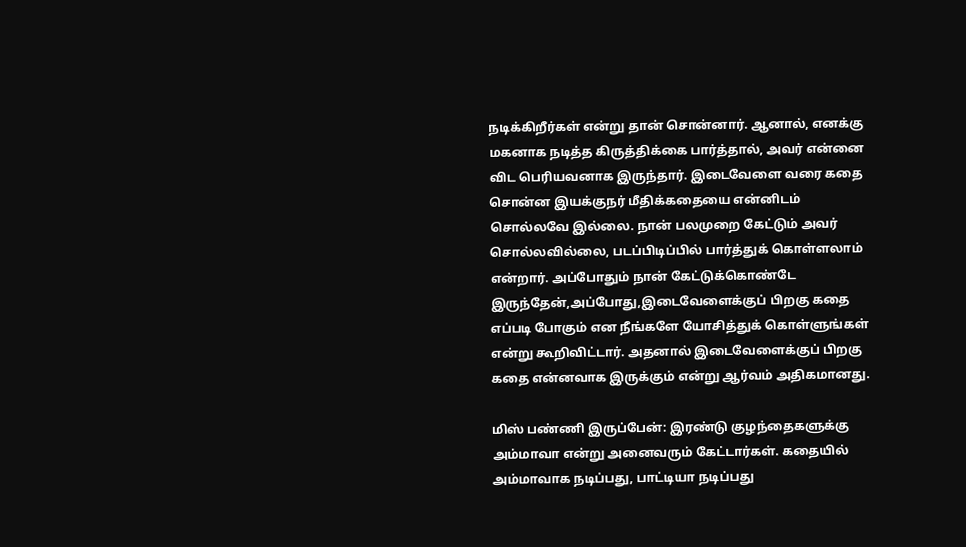நடிக்கிறீர்கள் என்று தான் சொன்னார். ஆனால், எனக்கு மகனாக நடித்த கிருத்திக்கை பார்த்தால், அவர் என்னை விட பெரியவனாக இருந்தார். இடைவேளை வரை கதை சொன்ன இயக்குநர் மீதிக்கதையை என்னிடம் சொல்லவே இல்லை. நான் பலமுறை கேட்டும் அவர் சொல்லவில்லை, படப்பிடிப்பில் பார்த்துக் கொள்ளலாம் என்றார். அப்போதும் நான் கேட்டுக்கொண்டே இருந்தேன்,அப்போது,இடைவேளைக்குப் பிறகு கதை எப்படி போகும் என நீங்களே யோசித்துக் கொள்ளுங்கள் என்று கூறிவிட்டார். அதனால் இடைவேளைக்குப் பிறகு கதை என்னவாக இருக்கும் என்று ஆர்வம் அதிகமானது.

மிஸ் பண்ணி இருப்பேன்: இரண்டு குழந்தைகளுக்கு அம்மாவா என்று அனைவரும் கேட்டார்கள். கதையில் அம்மாவாக நடிப்பது, பாட்டியா நடிப்பது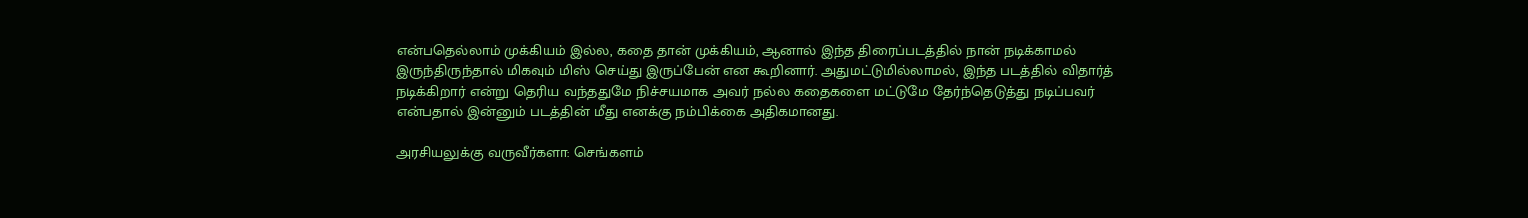என்பதெல்லாம் முக்கியம் இல்ல, கதை தான் முக்கியம், ஆனால் இந்த திரைப்படத்தில் நான் நடிக்காமல் இருந்திருந்தால் மிகவும் மிஸ் செய்து இருப்பேன் என கூறினார். அதுமட்டுமில்லாமல், இந்த படத்தில் விதார்த் நடிக்கிறார் என்று தெரிய வந்ததுமே நிச்சயமாக அவர் நல்ல கதைகளை மட்டுமே தேர்ந்தெடுத்து நடிப்பவர் என்பதால் இன்னும் படத்தின் மீது எனக்கு நம்பிக்கை அதிகமானது.

அரசியலுக்கு வருவீர்களா: செங்களம்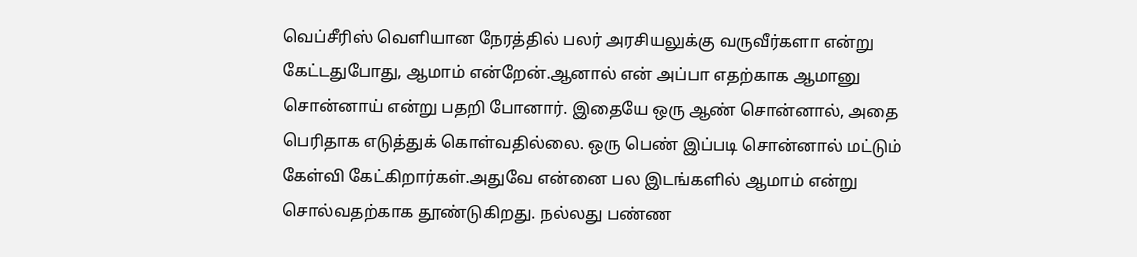வெப்சீரிஸ் வெளியான நேரத்தில் பலர் அரசியலுக்கு வருவீர்களா என்று கேட்டதுபோது, ஆமாம் என்றேன்.ஆனால் என் அப்பா எதற்காக ஆமானு சொன்னாய் என்று பதறி போனார். இதையே ஒரு ஆண் சொன்னால், அதை பெரிதாக எடுத்துக் கொள்வதில்லை. ஒரு பெண் இப்படி சொன்னால் மட்டும் கேள்வி கேட்கிறார்கள்.அதுவே என்னை பல இடங்களில் ஆமாம் என்று சொல்வதற்காக தூண்டுகிறது. நல்லது பண்ண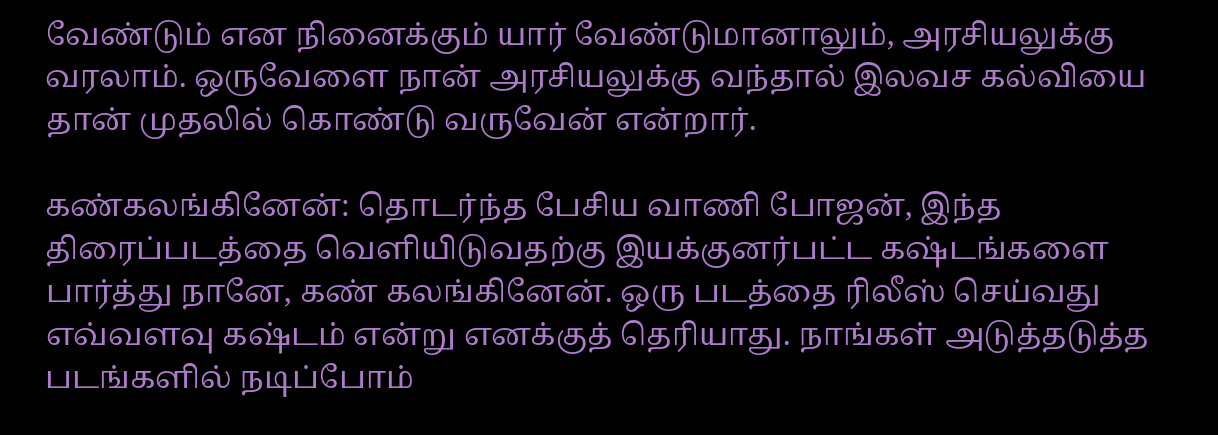வேண்டும் என நினைக்கும் யார் வேண்டுமானாலும், அரசியலுக்கு வரலாம். ஒருவேளை நான் அரசியலுக்கு வந்தால் இலவச கல்வியை தான் முதலில் கொண்டு வருவேன் என்றார்.

கண்கலங்கினேன்: தொடர்ந்த பேசிய வாணி போஜன், இந்த திரைப்படத்தை வெளியிடுவதற்கு இயக்குனர்பட்ட கஷ்டங்களை பார்த்து நானே, கண் கலங்கினேன். ஒரு படத்தை ரிலீஸ் செய்வது எவ்வளவு கஷ்டம் என்று எனக்குத் தெரியாது. நாங்கள் அடுத்தடுத்த படங்களில் நடிப்போம்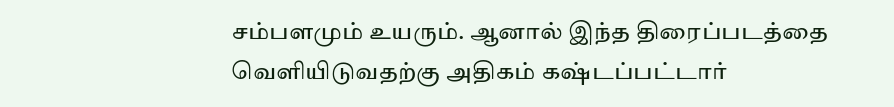சம்பளமும் உயரும். ஆனால் இந்த திரைப்படத்தை வெளியிடுவதற்கு அதிகம் கஷ்டப்பட்டார்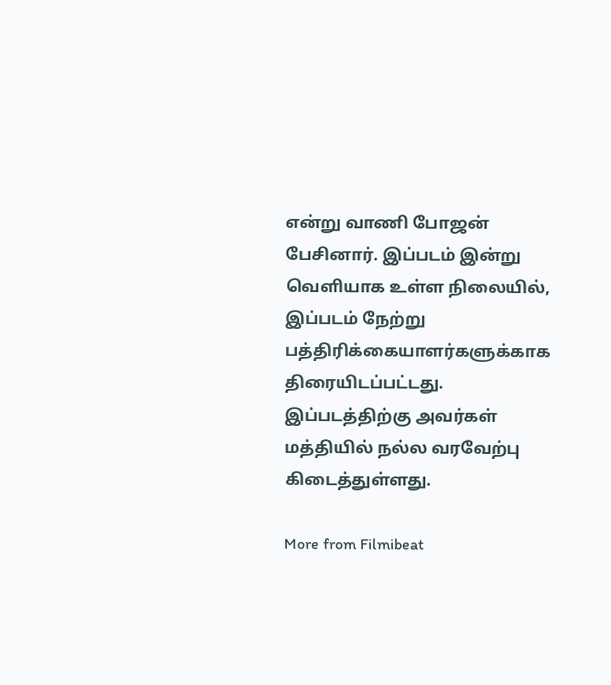என்று வாணி போஜன் பேசினார். இப்படம் இன்று வெளியாக உள்ள நிலையில், இப்படம் நேற்று பத்திரிக்கையாளர்களுக்காக திரையிடப்பட்டது. இப்படத்திற்கு அவர்கள் மத்தியில் நல்ல வரவேற்பு கிடைத்துள்ளது.

More from Filmibeat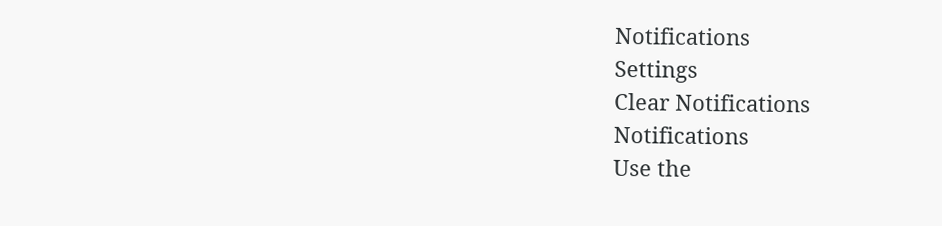Notifications
Settings
Clear Notifications
Notifications
Use the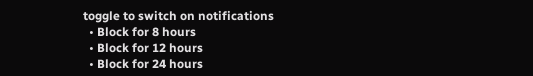toggle to switch on notifications
  • Block for 8 hours
  • Block for 12 hours
  • Block for 24 hours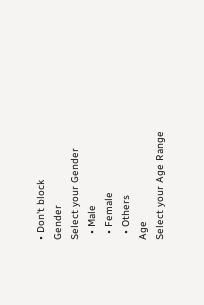• Don't block
Gender
Select your Gender
  • Male
  • Female
  • Others
Age
Select your Age Range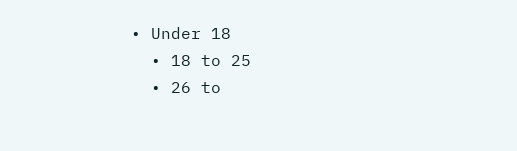• Under 18
  • 18 to 25
  • 26 to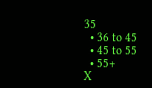35
  • 36 to 45
  • 45 to 55
  • 55+
X